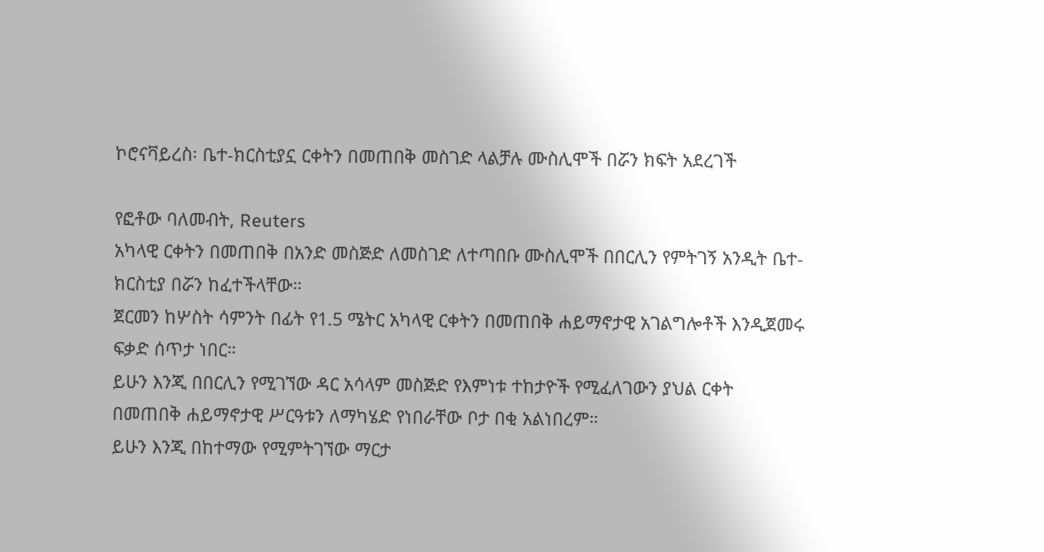ኮሮናቫይረስ፡ ቤተ-ክርስቲያኗ ርቀትን በመጠበቅ መስገድ ላልቻሉ ሙስሊሞች በሯን ክፍት አደረገች

የፎቶው ባለመብት, Reuters
አካላዊ ርቀትን በመጠበቅ በአንድ መስጅድ ለመስገድ ለተጣበቡ ሙስሊሞች በበርሊን የምትገኝ አንዲት ቤተ-ክርስቲያ በሯን ከፈተችላቸው።
ጀርመን ከሦስት ሳምንት በፊት የ1.5 ሜትር አካላዊ ርቀትን በመጠበቅ ሐይማኖታዊ አገልግሎቶች እንዲጀመሩ ፍቃድ ሰጥታ ነበር።
ይሁን እንጂ በበርሊን የሚገኘው ዳር አሳላም መስጅድ የእምነቱ ተከታዮች የሚፈለገውን ያህል ርቀት በመጠበቅ ሐይማኖታዊ ሥርዓቱን ለማካሄድ የነበራቸው ቦታ በቂ አልነበረም።
ይሁን እንጂ በከተማው የሚምትገኘው ማርታ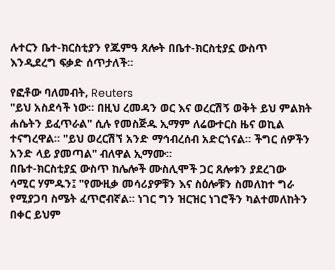ሉተርን ቤተ-ክርስቲያን የጁምዓ ጸሎት በቤተ-ክርስቲያኗ ውስጥ እንዲደረግ ፍቃድ ሰጥታለች።

የፎቶው ባለመብት, Reuters
"ይህ አስደሳች ነው። በዚህ ረመዳን ወር እና ወረርሽኝ ወቅት ይህ ምልክት ሐሴትን ይፈጥራል" ሲሉ የመስጅዱ ኢማም ለሬውተርስ ዜና ወኪል ተናግረዋል። "ይህ ወረርሽኘ አንድ ማኅብረሰብ አድርጎናል። ችግር ሰዎችን አንድ ላይ ያመጣል" ብለዋል ኢማሙ።
በቤተ-ክርስቲያኗ ውስጥ ከሌሎች ሙስሊሞች ጋር ጸሎቱን ያደረገው ሳሚር ሃምዱን፤ "የሙዚቃ መሳሪያዎቹን እና ስዕሎቹን ስመለከተ ግራ የሚያጋባ ስሜት ፈጥሮብኛል። ነገር ግን ዝርዝር ነገሮችን ካልተመለከትን በቀር ይህም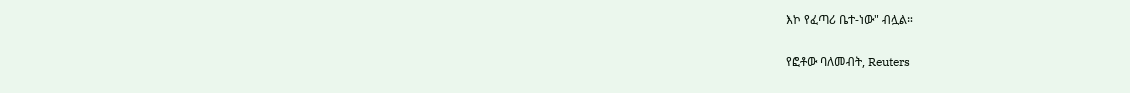እኮ የፈጣሪ ቤተ-ነው" ብሏል።

የፎቶው ባለመብት, Reuters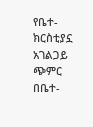የቤተ-ክርስቲያኗ አገልጋይ ጭምር በቤተ-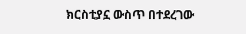ክርስቲያኗ ውስጥ በተደረገው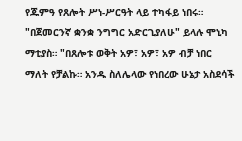የጁምዓ የጸሎት ሥነ-ሥርዓት ላይ ተካፋይ ነበሩ።
"በጀመርንኛ ቋንቋ ንግግር አድርጊያለሁ" ይላሉ ሞኒካ ማቲያስ። "በጸሎቱ ወቅት አዎ፣ አዎ፣ አዎ ብቻ ነበር ማለት የቻልኩ። አንዱ ስለሌላው የነበረው ሁኔታ አስደሳች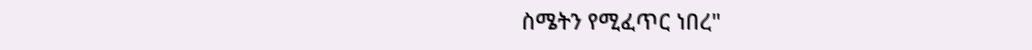ስሜትን የሚፈጥር ነበረ"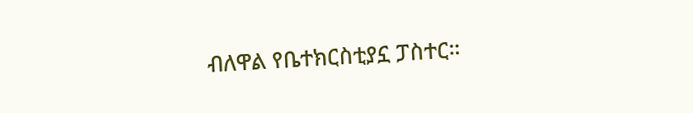ብለዋል የቤተክርስቲያኗ ፓስተር።